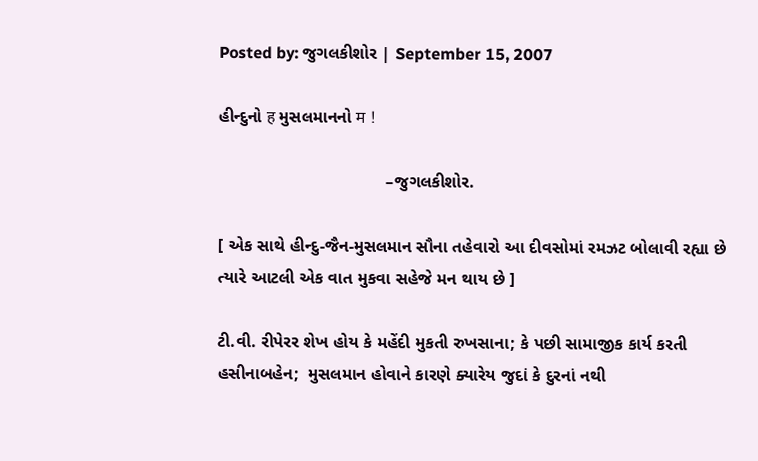Posted by: જુગલકીશોર | September 15, 2007

હીન્દુનો ह મુસલમાનનો म !

                                   –જુગલકીશોર.

[ એક સાથે હીન્દુ-જૈન-મુસલમાન સૌના તહેવારો આ દીવસોમાં રમઝટ બોલાવી રહ્યા છે ત્યારે આટલી એક વાત મુકવા સહેજે મન થાય છે ]

ટી.વી. રીપેરર શેખ હોય કે મહેંદી મુકતી રુખસાના; કે પછી સામાજીક કાર્ય કરતી હસીનાબહેન;  મુસલમાન હોવાને કારણે ક્યારેય જુદાં કે દુરનાં નથી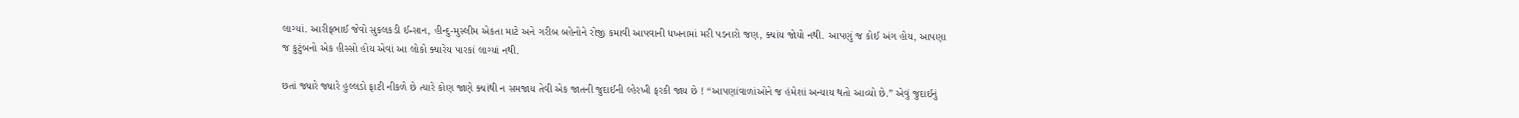લાગ્યાં. આરીફભાઈ જેવો સુકલકડી ઈન્સાન, હીન્દુ-મુસ્લીમ એકતા માટે અને ગરીબ બહેનોને રોજી કમાવી આપવાની ધખનામાં મરી પડનારો જણ, ક્યાંય જોયો નથી. આપણું જ કોઈ અંગ હોય, આપણા જ કુટુંબનો એક હીસ્સો હોય એવાં આ લોકો ક્યારેય પારકાં લાગ્યાં નથી.

છતાં જ્યારે જ્યારે હુલ્લડો ફાટી નીકળે છે ત્યારે કોણ જાણે ક્યાંથી ન સમજાય તેવી એક જાતની જુદાઈની લ્હેરખી ફરકી જાય છે ! “આપણાંવાળાંઓને જ હંમેશાં અન્યાય થતો આવ્યો છે.” એવું જુદાઈનું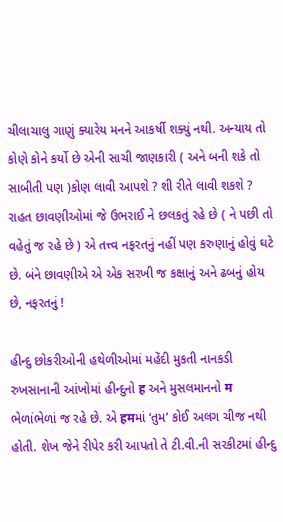ચીલાચાલુ ગાણું ક્યારેય મનને આકર્ષી શક્યું નથી. અન્યાય તો કોણે કોને કર્યો છે એની સાચી જાણકારી ( અને બની શકે તો સાબીતી પણ )કોણ લાવી આપશે ? શી રીતે લાવી શકશે ? રાહત છાવણીઓમાં જે ઉભરાઈ ને છલકતું રહે છે ( ને પછી તો વહેતું જ રહે છે ) એ તત્ત્વ નફરતનું નહીં પણ કરુણાનું હોવું ઘટે છે. બંને છાવણીએ એ એક સરખી જ કક્ષાનું અને ઢબનું હોય છે, નફરતનું !

હીન્દુ છોકરીઓની હથેળીઓમાં મહેંદી મુકતી નાનકડી રુખસાનાની આંખોમાં હીન્દુનો ह અને મુસલમાનનો म ભેળાંભેળાં જ રહે છે. એ हमમાં ‘તુમ’ કોઈ અલગ ચીજ નથી હોતી. શેખ જેને રીપેર કરી આપતો તે ટી.વી.ની સરકીટમાં હીન્દુ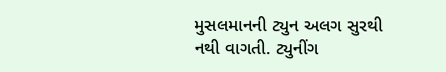મુસલમાનની ટ્યુન અલગ સુરથી નથી વાગતી. ટ્યુનીંગ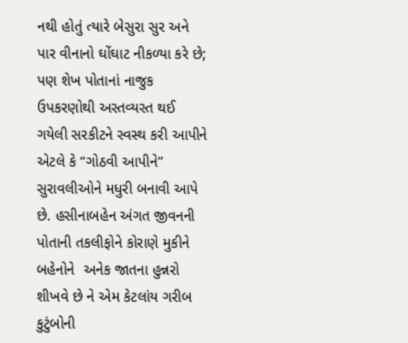નથી હોતું ત્યારે બેસુરા સુર અને પાર વીનાનો ઘોંઘાટ નીકળ્યા કરે છે; પણ શેખ પોતાનાં નાજુક ઉપકરણોથી અસ્તવ્યસ્ત થઈ ગયેલી સરકીટને સ્વસ્થ કરી આપીને એટલે કે “ગોઠવી આપીને” સુરાવલીઓને મધુરી બનાવી આપે છે. હસીનાબહેન અંગત જીવનની પોતાની તકલીફોને કોરાણે મુકીને બહેનોને  અનેક જાતના હુન્નરો શીખવે છે ને એમ કેટલાંય ગરીબ કુટુંબોની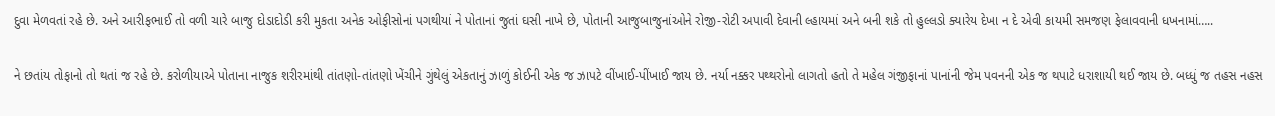દુવા મેળવતાં રહે છે. અને આરીફભાઈ તો વળી ચારે બાજુ દોડાદોડી કરી મુકતા અનેક ઓફીસોનાં પગથીયાં ને પોતાનાં જુતાં ઘસી નાખે છે, પોતાની આજુબાજુનાંઓને રોજી-રોટી અપાવી દેવાની લ્હાયમાં અને બની શકે તો હુલ્લડો ક્યારેય દેખા ન દે એવી કાયમી સમજણ ફેલાવવાની ધખનામાં…..

ને છતાંય તોફાનો તો થતાં જ રહે છે. કરોળીયાએ પોતાના નાજુક શરીરમાંથી તાંતણો-તાંતણો ખેંચીને ગુંથેલું એકતાનું ઝાળું કોઈની એક જ ઝાપટે વીંખાઈ-પીંખાઈ જાય છે. નર્યા નક્કર પથ્થરોનો લાગતો હતો તે મહેલ ગંજીફાનાં પાનાંની જેમ પવનની એક જ થપાટે ધરાશાયી થઈ જાય છે. બધ્ધું જ તહસ નહસ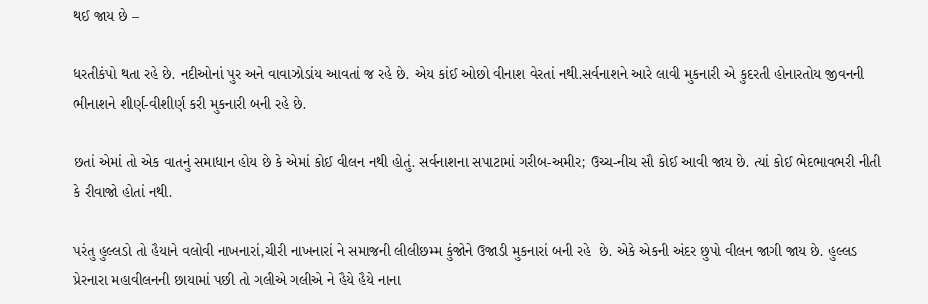થઈ જાય છે –

ધરતીકંપો થતા રહે છે. નદીઓનાં પુર અને વાવાઝોડાંય આવતાં જ રહે છે. એય કાંઈ ઓછો વીનાશ વેરતાં નથી.સર્વનાશને આરે લાવી મુકનારી એ કુદરતી હોનારતોય જીવનની ભીનાશને શીર્ણ-વીશીર્ણ કરી મુકનારી બની રહે છે.

છતાં એમાં તો એક વાતનું સમાધાન હોય છે કે એમાં કોઈ વીલન નથી હોતું. સર્વનાશના સપાટામાં ગરીબ-અમીર; ઉચ્ચ-નીચ સૌ કોઈ આવી જાય છે. ત્યાં કોઈ ભેદભાવભરી નીતી કે રીવાજો હોતાં નથી.

પરંતુ હુલ્લડો તો હૈયાને વલોવી નાખનારાં,ચીરી નાખનારાં ને સમાજની લીલીછમ્મ કુંજોને ઉજાડી મુકનારાં બની રહે  છે. એકે એકની અંદર છુપો વીલન જાગી જાય છે. હુલ્લડ પ્રેરનારા મહાવીલનની છાયામાં પછી તો ગલીએ ગલીએ ને હૈયે હૈયે નાના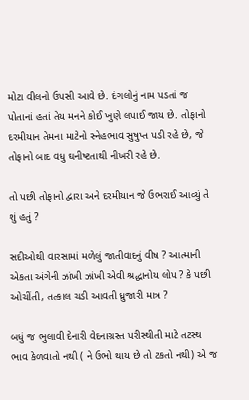મોટા વીલનો ઉપસી આવે છે. દંગલોનું નામ પડતાં જ પોતાનાં હતાં તેય મનને કોઈ ખુણે લપાઈ જાય છે. તોફાનો દરમીયાન તેમના માટેનો સ્નેહભાવ સુષુપ્ત પડી રહે છે, જે તોફાનો બાદ વધુ ઘનીષ્ટતાથી નીખરી રહે છે.

તો પછી તોફાનો દ્વારા અને દરમીયાન જે ઉભરાઈ આવ્યું તે શું હતું ?

સદીઓથી વારસામાં મળેલું જાતીવાદનું વીષ ? આત્માની એકતા અંગેની ઝાંખી ઝાંખી એવી શ્રદ્ધાનોય લોપ ? કે પછી ઓચીંતી, તત્કાલ ચડી આવતી ધ્રુજારી માત્ર ?

બધું જ ભુલાવી દેનારી વેદનાગ્રસ્ત પરીસ્થીતી માટે તટસ્થ ભાવ કેળવાતો નથી ( ને ઉભો થાય છે તો ટકતો નથી) એ જ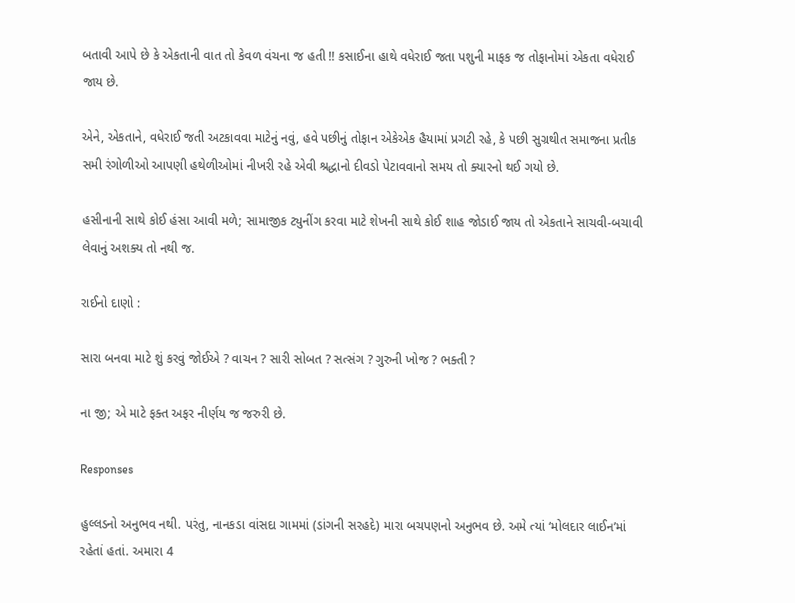બતાવી આપે છે કે એકતાની વાત તો કેવળ વંચના જ હતી !! કસાઈના હાથે વધેરાઈ જતા પશુની માફક જ તોફાનોમાં એકતા વધેરાઈ જાય છે.

એને, એકતાને, વધેરાઈ જતી અટકાવવા માટેનું નવું, હવે પછીનું તોફાન એકેએક હૈયામાં પ્રગટી રહે, કે પછી સુગ્રથીત સમાજના પ્રતીક સમી રંગોળીઓ આપણી હથેળીઓમાં નીખરી રહે એવી શ્રદ્ધાનો દીવડો પેટાવવાનો સમય તો ક્યારનો થઈ ગયો છે.

હસીનાની સાથે કોઈ હંસા આવી મળે; સામાજીક ટ્યુનીંગ કરવા માટે શેખની સાથે કોઈ શાહ જોડાઈ જાય તો એકતાને સાચવી-બચાવી લેવાનું અશક્ય તો નથી જ.

રાઈનો દાણો :

સારા બનવા માટે શું કરવું જોઈએ ? વાચન ? સારી સોબત ? સત્સંગ ? ગુરુની ખોજ ? ભક્તી ?

ના જી; એ માટે ફક્ત અફર નીર્ણય જ જરુરી છે.

Responses

હુલ્લડનો અનુભવ નથી. પરંતુ, નાનકડા વાંસદા ગામમાં (ડાંગની સરહદે) મારા બચપણનો અનુભવ છે. અમે ત્યાં ‘મોલદાર લાઈન’માં રહેતાં હતાં. અમારા 4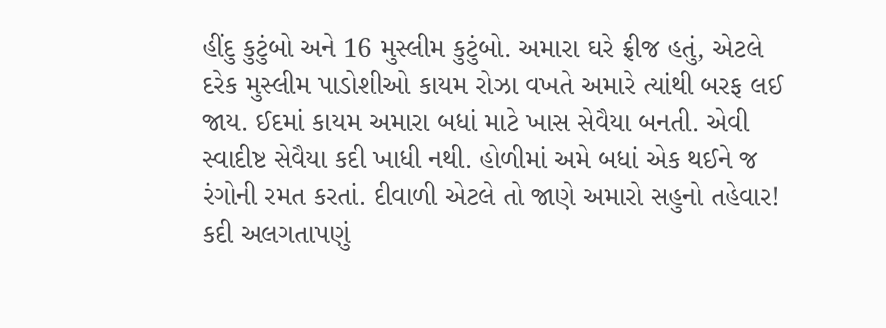હીંદુ કુટુંબો અને 16 મુસ્લીમ કુટુંબો. અમારા ઘરે ફ્રીજ હતું, એટલે દરેક મુસ્લીમ પાડોશીઓ કાયમ રોઝા વખતે અમારે ત્યાંથી બરફ લઈ જાય. ઈદમાં કાયમ અમારા બધાં માટે ખાસ સેવૈયા બનતી. એવી સ્વાદીષ્ટ સેવૈયા કદી ખાધી નથી. હોળીમાં અમે બધાં એક થઈને જ રંગોની રમત કરતાં. દીવાળી એટલે તો જાણે અમારો સહુનો તહેવાર! કદી અલગતાપણું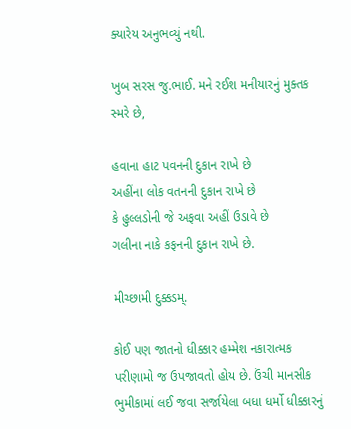ક્યારેય અનુભવ્યું નથી.

ખુબ સરસ જુ.ભાઈ. મને રઈશ મનીયારનું મુક્તક સ્મરે છે,

હવાના હાટ પવનની દુકાન રાખે છે
અહીંના લોક વતનની દુકાન રાખે છે
કે હુલ્લડોની જે અફવા અહીં ઉડાવે છે
ગલીના નાકે કફનની દુકાન રાખે છે.

મીચ્છામી દુક્કડમ્.

કોઈ પણ જાતનો ધીક્કાર હમ્મેશ નકારાત્મક પરીણામો જ ઉપજાવતો હોય છે. ઉંચી માનસીક ભુમીકામાં લઈ જવા સર્જાયેલા બધા ધર્મો ધીક્કારનું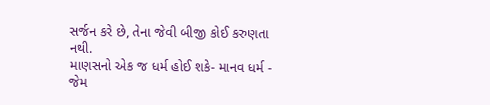સર્જન કરે છે, તેના જેવી બીજી કોઈ કરુણતા નથી.
માણસનો એક જ ધર્મ હોઈ શકે- માનવ ધર્મ - જેમ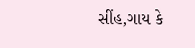સીંહ,ગાય કે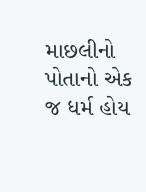માછલીનો પોતાનો એક જ ધર્મ હોય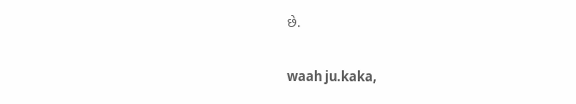છે.

waah ju.kaka,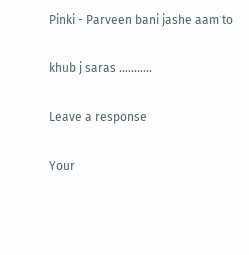Pinki - Parveen bani jashe aam to

khub j saras ………..

Leave a response

Your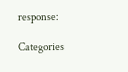response:

Categories